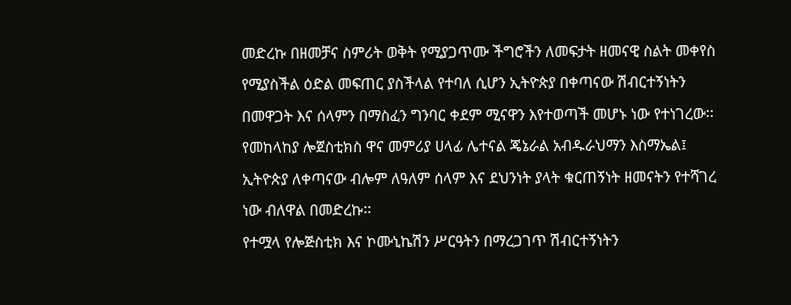መድረኩ በዘመቻና ስምሪት ወቅት የሚያጋጥሙ ችግሮችን ለመፍታት ዘመናዊ ስልት መቀየስ የሚያስችል ዕድል መፍጠር ያስችላል የተባለ ሲሆን ኢትዮጵያ በቀጣናው ሽብርተኝነትን በመዋጋት እና ሰላምን በማስፈን ግንባር ቀደም ሚናዋን እየተወጣች መሆኑ ነው የተነገረው፡፡
የመከላከያ ሎጀስቲክስ ዋና መምሪያ ሀላፊ ሌተናል ጄኔራል አብዱራህማን እስማኤል፤ ኢትዮጵያ ለቀጣናው ብሎም ለዓለም ሰላም እና ደህንነት ያላት ቁርጠኝነት ዘመናትን የተሻገረ ነው ብለዋል በመድረኩ፡፡
የተሟላ የሎጅስቲክ እና ኮሙኒኬሽን ሥርዓትን በማረጋገጥ ሽብርተኝነትን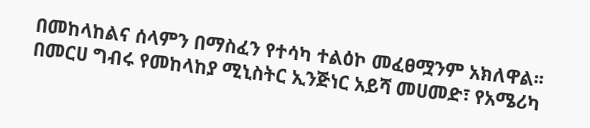በመከላከልና ሰላምን በማስፈን የተሳካ ተልዕኮ መፈፀሟንም አክለዋል፡፡
በመርሀ ግብሩ የመከላከያ ሚኒስትር ኢንጅነር አይሻ መሀመድ፣ የአሜሪካ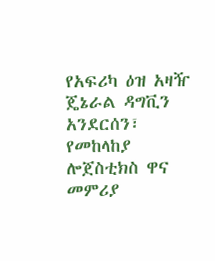የአፍሪካ ዕዝ አዛዥ ጄኔራል ዳግቪን አንደርሰን፣ የመከላከያ ሎጀስቲክስ ዋና መምሪያ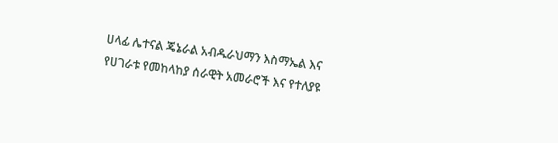ሀላፊ ሌተናል ጄኔራል አብዱራህማን እስማኤል እና የሀገራቱ የመከላከያ ሰራዊት አመራሮች እና የተለያዩ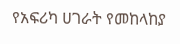የአፍሪካ ሀገራት የመከላከያ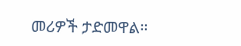መሪዎች ታድመዋል።